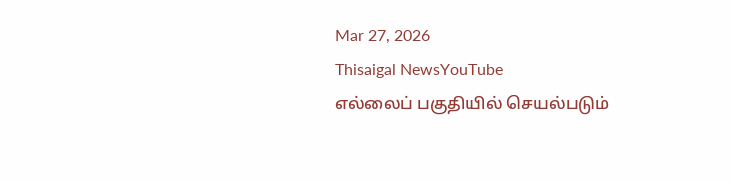Mar 27, 2026
Thisaigal NewsYouTube
எல்லைப் பகுதியில் செயல்படும்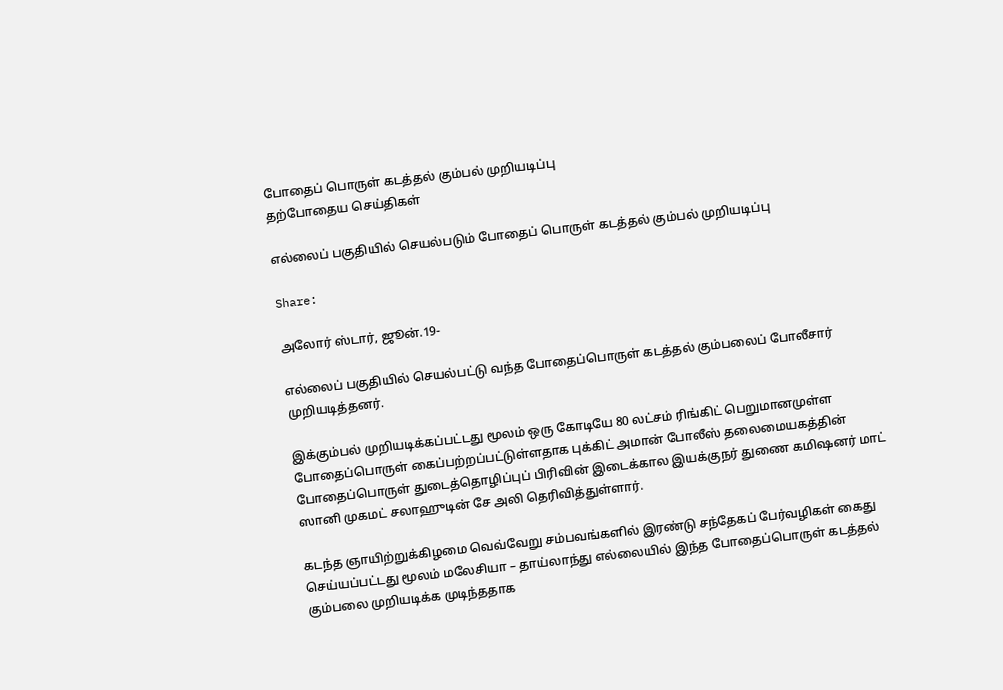போதைப் பொருள் கடத்தல் கும்பல் முறியடிப்பு
தற்போதைய செய்திகள்

எல்லைப் பகுதியில் செயல்படும் போதைப் பொருள் கடத்தல் கும்பல் முறியடிப்பு

Share:

அலோர் ஸ்டார், ஜூன்.19-

எல்லைப் பகுதியில் செயல்பட்டு வந்த போதைப்பொருள் கடத்தல் கும்பலைப் போலீசார் முறியடித்தனர்.

இக்கும்பல் முறியடிக்கப்பட்டது மூலம் ஒரு கோடியே 80 லட்சம் ரிங்கிட் பெறுமானமுள்ள போதைப்பொருள் கைப்பற்றப்பட்டுள்ளதாக புக்கிட் அமான் போலீஸ் தலைமையகத்தின் போதைப்பொருள் துடைத்தொழிப்புப் பிரிவின் இடைக்கால இயக்குநர் துணை கமிஷனர் மாட் ஸானி முகமட் சலாஹுடின் சே அலி தெரிவித்துள்ளார்.

கடந்த ஞாயிற்றுக்கிழமை வெவ்வேறு சம்பவங்களில் இரண்டு சந்தேகப் பேர்வழிகள் கைது செய்யப்பட்டது மூலம் மலேசியா – தாய்லாந்து எல்லையில் இந்த போதைப்பொருள் கடத்தல் கும்பலை முறியடிக்க முடிந்ததாக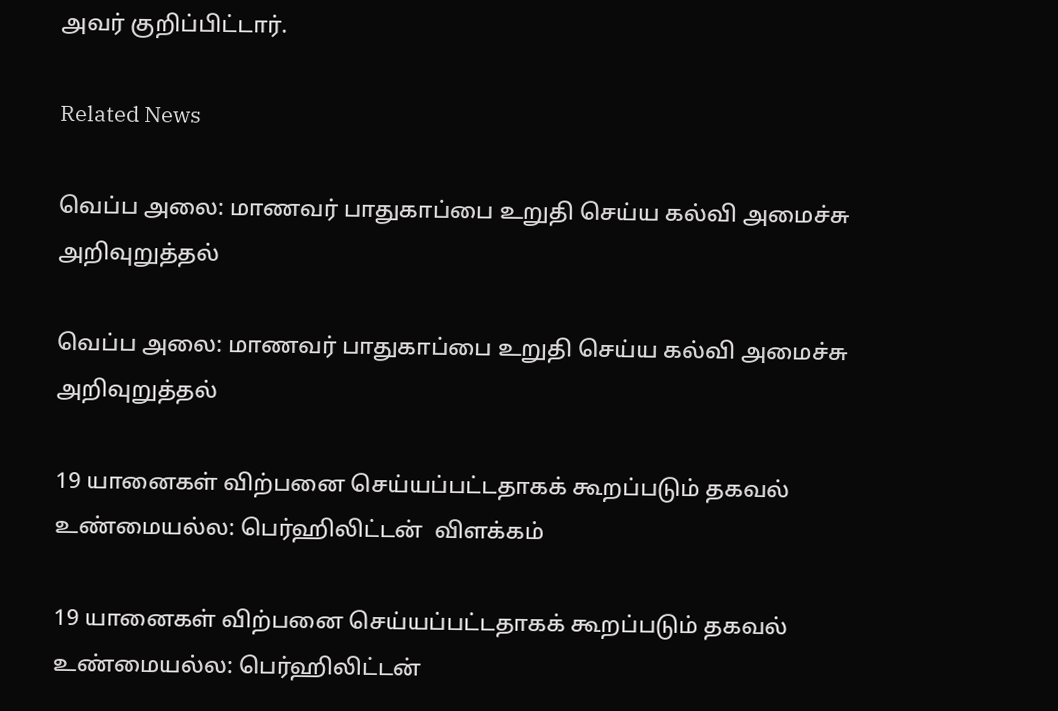அவர் குறிப்பிட்டார்.

Related News

வெப்ப அலை: மாணவர் பாதுகாப்பை உறுதி செய்ய கல்வி அமைச்சு அறிவுறுத்தல்

வெப்ப அலை: மாணவர் பாதுகாப்பை உறுதி செய்ய கல்வி அமைச்சு அறிவுறுத்தல்

19 யானைகள் விற்பனை செய்யப்பட்டதாகக் கூறப்படும் தகவல் உண்மையல்ல: பெர்ஹிலிட்டன்  விளக்கம்

19 யானைகள் விற்பனை செய்யப்பட்டதாகக் கூறப்படும் தகவல் உண்மையல்ல: பெர்ஹிலிட்டன்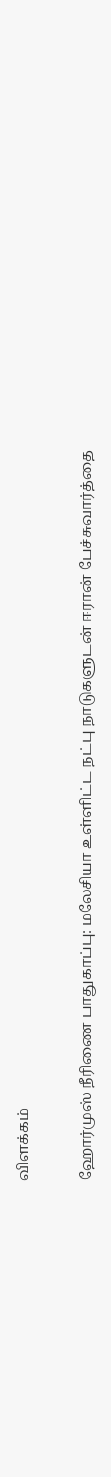விளக்கம்

ஹோர்முஸ் நீரிணை பாதுகாப்பு: மலேசியா உள்ளிட்ட நட்பு நாடுகளுடன் ஈரான் பேச்சுவார்த்தை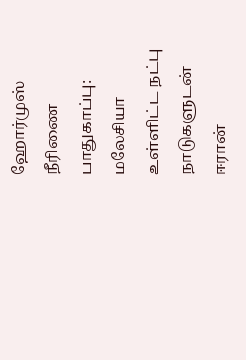ஹோர்முஸ் நீரிணை பாதுகாப்பு: மலேசியா உள்ளிட்ட நட்பு நாடுகளுடன் ஈரான்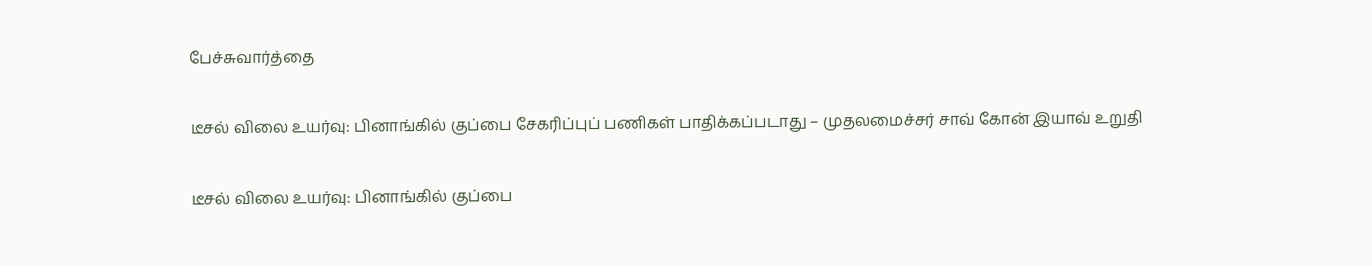பேச்சுவார்த்தை

டீசல் விலை உயர்வு: பினாங்கில் குப்பை சேகரிப்புப் பணிகள் பாதிக்கப்படாது – முதலமைச்சர் சாவ் கோன் இயாவ் உறுதி

டீசல் விலை உயர்வு: பினாங்கில் குப்பை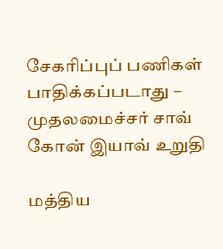சேகரிப்புப் பணிகள் பாதிக்கப்படாது – முதலமைச்சர் சாவ் கோன் இயாவ் உறுதி

மத்திய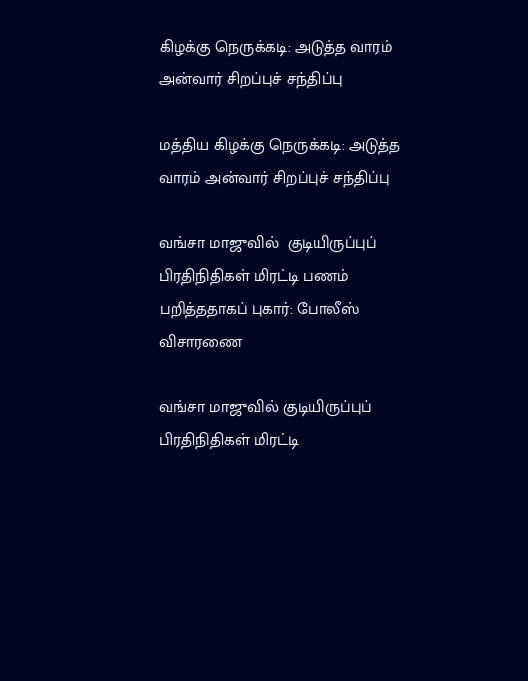கிழக்கு நெருக்கடி: அடுத்த வாரம் அன்வார் சிறப்புச் சந்திப்பு

மத்திய கிழக்கு நெருக்கடி: அடுத்த வாரம் அன்வார் சிறப்புச் சந்திப்பு

வங்சா மாஜுவில்  குடியிருப்புப் பிரதிநிதிகள் மிரட்டி பணம் பறித்ததாகப் புகார்: போலீஸ் விசாரணை

வங்சா மாஜுவில் குடியிருப்புப் பிரதிநிதிகள் மிரட்டி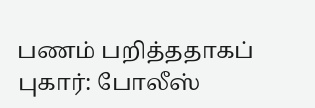பணம் பறித்ததாகப் புகார்: போலீஸ்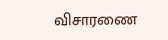விசாரணை